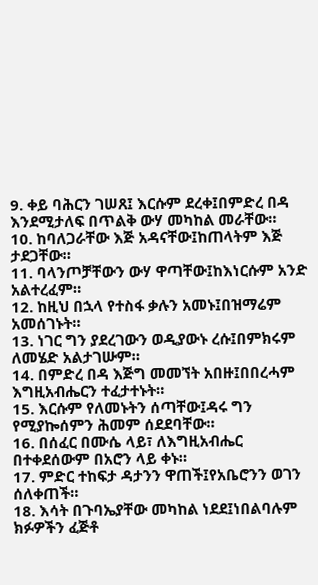9. ቀይ ባሕርን ገሠጸ፤ እርሱም ደረቀ፤በምድረ በዳ እንደሚታለፍ በጥልቅ ውሃ መካከል መራቸው።
10. ከባለጋራቸው እጅ አዳናቸው፤ከጠላትም እጅ ታደጋቸው።
11. ባላንጦቻቸውን ውሃ ዋጣቸው፤ከእነርሱም አንድ አልተረፈም።
12. ከዚህ በኋላ የተስፋ ቃሉን አመኑ፤በዝማሬም አመሰገኑት።
13. ነገር ግን ያደረገውን ወዲያውኑ ረሱ፤በምክሩም ለመሄድ አልታገሡም።
14. በምድረ በዳ እጅግ መመኘት አበዙ፤በበረሓም እግዚአብሔርን ተፈታተኑት።
15. እርሱም የለመኑትን ሰጣቸው፤ዳሩ ግን የሚያኰሰምን ሕመም ሰደደባቸው።
16. በሰፈር በሙሴ ላይ፣ ለእግዚአብሔር በተቀደሰውም በአሮን ላይ ቀኑ።
17. ምድር ተከፍታ ዳታንን ዋጠች፤የአቤሮንን ወገን ሰለቀጠች።
18. እሳት በጉባኤያቸው መካከል ነደደ፤ነበልባሉም ክፉዎችን ፈጅቶ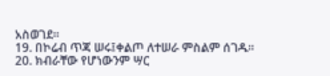አስወገደ።
19. በኮሬብ ጥጃ ሠሩ፤ቀልጦ ለተሠራ ምስልም ሰገዱ።
20. ክብራቸው የሆነውንም ሣር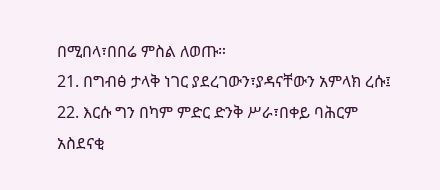በሚበላ፣በበሬ ምስል ለወጡ።
21. በግብፅ ታላቅ ነገር ያደረገውን፣ያዳናቸውን አምላክ ረሱ፤
22. እርሱ ግን በካም ምድር ድንቅ ሥራ፣በቀይ ባሕርም አስደናቂ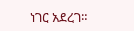ነገር አደረገ።